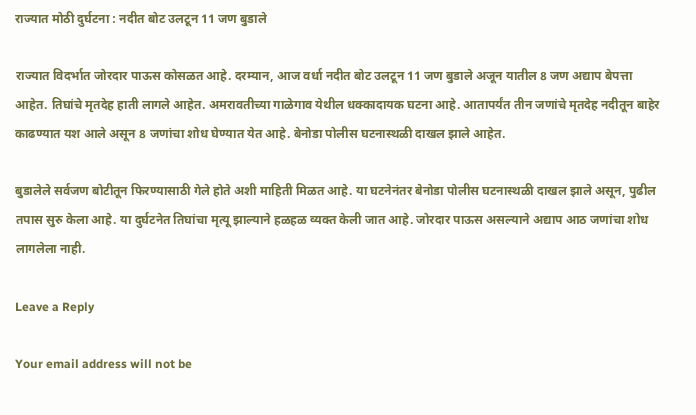राज्यात मोठी दुर्घटना : नदीत बोट उलटून 11 जण बुडाले

राज्यात विदर्भात जोरदार पाऊस कोसळत आहे. दरम्यान, आज वर्धा नदीत बोट उलटून 11 जण बुडाले अजून यातील 8 जण अद्याप बेपत्ता आहेत. तिघांचे मृतदेह हाती लागले आहेत. अमरावतीच्या गाळेगाव येथील धक्कादायक घटना आहे. आतापर्यंत तीन जणांचे मृतदेह नदीतून बाहेर काढण्यात यश आले असून 8 जणांचा शोध घेण्यात येत आहे. बेनोडा पोलीस घटनास्थळी दाखल झाले आहेत.

बुडालेले सर्वजण बोटीतून फिरण्यासाठी गेले होते अशी माहिती मिळत आहे. या घटनेनंतर बेनोडा पोलीस घटनास्थळी दाखल झाले असून, पुढील तपास सुरु केला आहे. या दुर्घटनेत तिघांचा मृत्यू झाल्याने हळहळ व्यक्त केली जात आहे. जोरदार पाऊस असल्याने अद्याप आठ जणांचा शोध लागलेला नाही.

Leave a Reply

Your email address will not be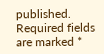published. Required fields are marked *